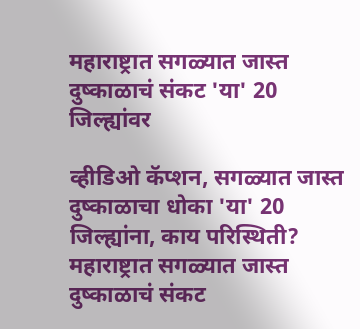महाराष्ट्रात सगळ्यात जास्त दुष्काळाचं संकट 'या' 20 जिल्ह्यांवर

व्हीडिओ कॅप्शन, सगळ्यात जास्त दुष्काळाचा धोका 'या' 20 जिल्ह्यांना, काय परिस्थिती?
महाराष्ट्रात सगळ्यात जास्त दुष्काळाचं संकट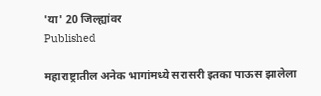'या' 20 जिल्ह्यांवर
Published

महाराष्ट्रातील अनेक भागांमध्ये सरासरी इतका पाऊस झालेला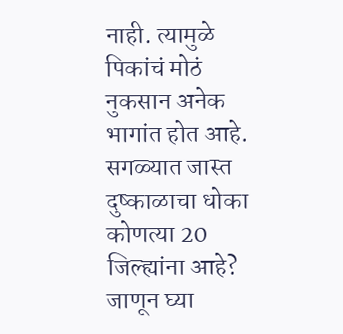नाही. त्यामुळे पिकांचं मोठं नुकसान अनेक भागांत होत आहे. सगळ्यात जास्त दुष्काळाचा धोका कोणत्या 20 जिल्ह्यांना आहे? जाणून घ्या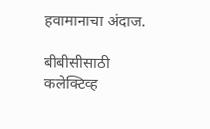हवामानाचा अंदाज.

बीबीसीसाठी कलेक्टिव्ह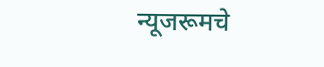न्यूजरूमचे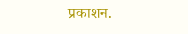प्रकाशन.